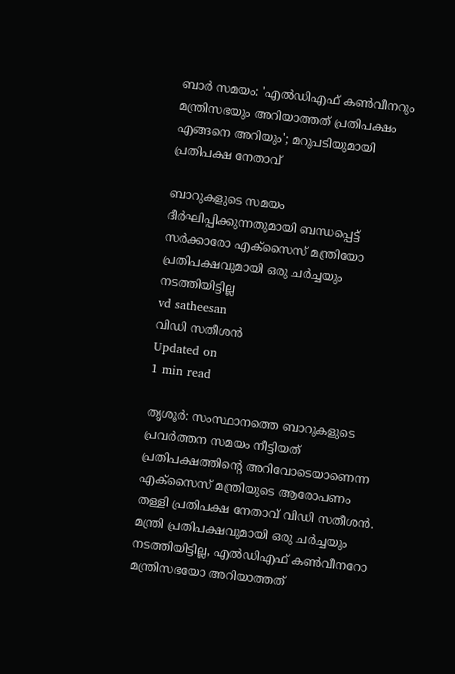ബാര്‍ സമയം: 'എല്‍ഡിഎഫ് കണ്‍വീനറും മന്ത്രിസഭയും അറിയാത്തത് പ്രതിപക്ഷം എങ്ങനെ അറിയും'; മറുപടിയുമായി പ്രതിപക്ഷ നേതാവ്

ബാറുകളുടെ സമയം ദീര്‍ഘിപ്പിക്കുന്നതുമായി ബന്ധപ്പെട്ട് സര്‍ക്കാരോ എക്സൈസ് മന്ത്രിയോ പ്രതിപക്ഷവുമായി ഒരു ചര്‍ച്ചയും നടത്തിയിട്ടില്ല
vd satheesan
വിഡി സതീശന്‍
Updated on
1 min read

തൃശൂര്‍: സംസ്ഥാനത്തെ ബാറുകളുടെ പ്രവര്‍ത്തന സമയം നീട്ടിയത് പ്രതിപക്ഷത്തിന്റെ അറിവോടെയാണെന്ന എക്‌സൈസ് മന്ത്രിയുടെ ആരോപണം തള്ളി പ്രതിപക്ഷ നേതാവ് വിഡി സതീശന്‍. മന്ത്രി പ്രതിപക്ഷവുമായി ഒരു ചര്‍ച്ചയും നടത്തിയിട്ടില്ല, എല്‍ഡിഎഫ് കണ്‍വീനറോ മന്ത്രിസഭയോ അറിയാത്തത്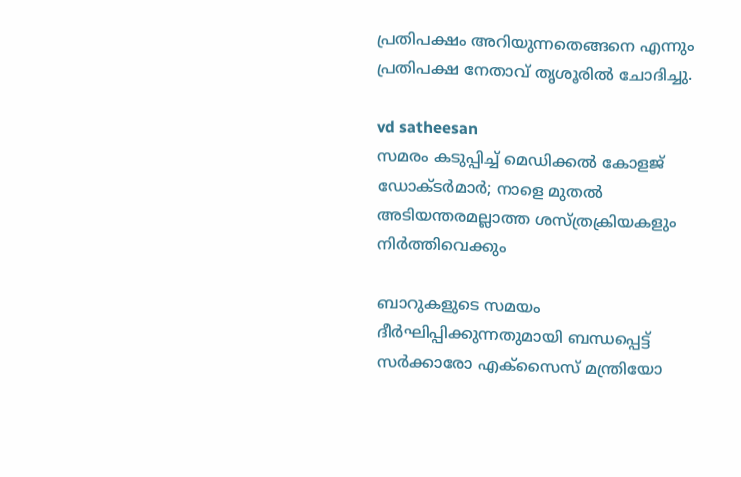പ്രതിപക്ഷം അറിയുന്നതെങ്ങനെ എന്നും പ്രതിപക്ഷ നേതാവ് തൃശൂരില്‍ ചോദിച്ചു.

vd satheesan
സമരം കടുപ്പിച്ച് മെഡിക്കല്‍ കോളജ് ഡോക്ടര്‍മാര്‍; നാളെ മുതല്‍ അടിയന്തരമല്ലാത്ത ശസ്ത്രക്രിയകളും നിര്‍ത്തിവെക്കും

ബാറുകളുടെ സമയം ദീര്‍ഘിപ്പിക്കുന്നതുമായി ബന്ധപ്പെട്ട് സര്‍ക്കാരോ എക്സൈസ് മന്ത്രിയോ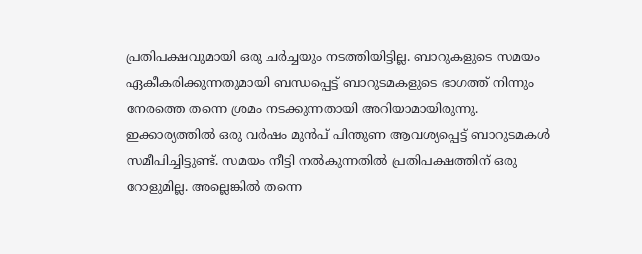പ്രതിപക്ഷവുമായി ഒരു ചര്‍ച്ചയും നടത്തിയിട്ടില്ല. ബാറുകളുടെ സമയം ഏകീകരിക്കുന്നതുമായി ബന്ധപ്പെട്ട് ബാറുടമകളുടെ ഭാഗത്ത് നിന്നും നേരത്തെ തന്നെ ശ്രമം നടക്കുന്നതായി അറിയാമായിരുന്നു. ഇക്കാര്യത്തില്‍ ഒരു വര്‍ഷം മുന്‍പ് പിന്തുണ ആവശ്യപ്പെട്ട് ബാറുടമകള്‍ സമീപിച്ചിട്ടുണ്ട്. സമയം നീട്ടി നല്‍കുന്നതില്‍ പ്രതിപക്ഷത്തിന് ഒരു റോളുമില്ല. അല്ലെങ്കില്‍ തന്നെ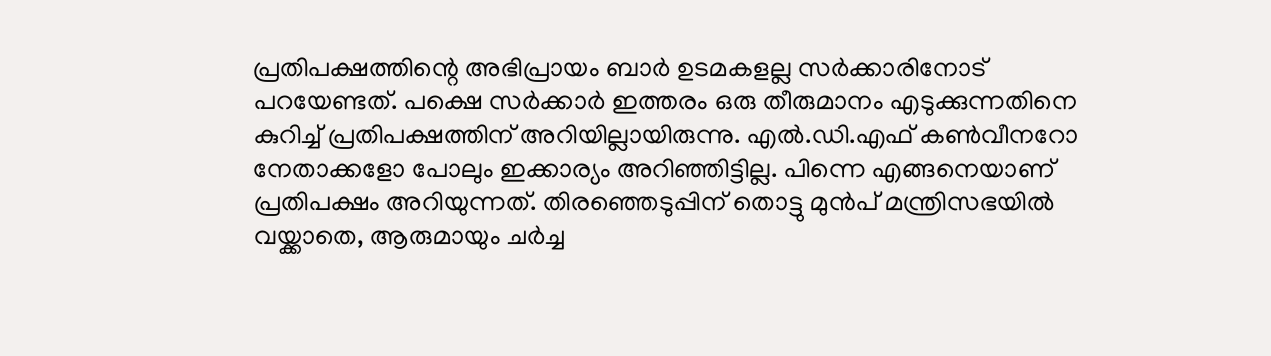പ്രതിപക്ഷത്തിന്റെ അഭിപ്രായം ബാര്‍ ഉടമകളല്ല സര്‍ക്കാരിനോട് പറയേണ്ടത്. പക്ഷെ സര്‍ക്കാര്‍ ഇത്തരം ഒരു തീരുമാനം എടുക്കുന്നതിനെ കുറിച്ച് പ്രതിപക്ഷത്തിന് അറിയില്ലായിരുന്നു. എല്‍.ഡി.എഫ് കണ്‍വീനറോ നേതാക്കളോ പോലും ഇക്കാര്യം അറിഞ്ഞിട്ടില്ല. പിന്നെ എങ്ങനെയാണ് പ്രതിപക്ഷം അറിയുന്നത്. തിരഞ്ഞെടുപ്പിന് തൊട്ടു മുന്‍പ് മന്ത്രിസഭയില്‍ വയ്ക്കാതെ, ആരുമായും ചര്‍ച്ച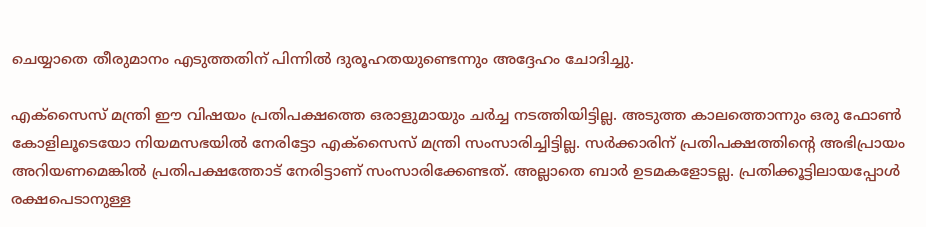ചെയ്യാതെ തീരുമാനം എടുത്തതിന് പിന്നില്‍ ദുരൂഹതയുണ്ടെന്നും അദ്ദേഹം ചോദിച്ചു.

എക്സൈസ് മന്ത്രി ഈ വിഷയം പ്രതിപക്ഷത്തെ ഒരാളുമായും ചര്‍ച്ച നടത്തിയിട്ടില്ല. അടുത്ത കാലത്തൊന്നും ഒരു ഫോണ്‍ കോളിലൂടെയോ നിയമസഭയില്‍ നേരിട്ടോ എക്സൈസ് മന്ത്രി സംസാരിച്ചിട്ടില്ല. സര്‍ക്കാരിന് പ്രതിപക്ഷത്തിന്റെ അഭിപ്രായം അറിയണമെങ്കില്‍ പ്രതിപക്ഷത്തോട് നേരിട്ടാണ് സംസാരിക്കേണ്ടത്. അല്ലാതെ ബാര്‍ ഉടമകളോടല്ല. പ്രതിക്കൂട്ടിലായപ്പോള്‍ രക്ഷപെടാനുള്ള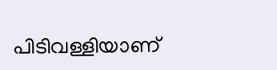പിടിവള്ളിയാണ്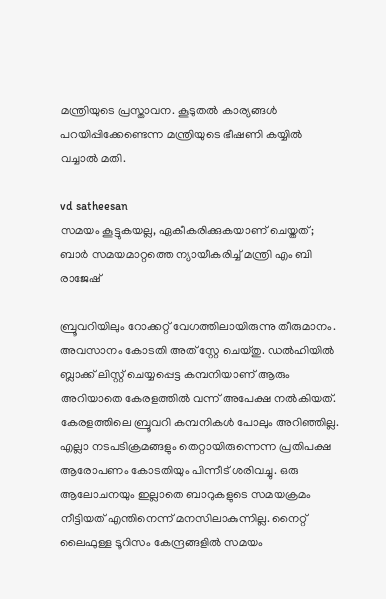മന്ത്രിയുടെ പ്രസ്താവന. കൂടുതല്‍ കാര്യങ്ങള്‍ പറയിപ്പിക്കേണ്ടെന്ന മന്ത്രിയുടെ ഭീഷണി കയ്യില്‍ വച്ചാല്‍ മതി.

vd satheesan
സമയം കൂട്ടുകയല്ല, ഏകീകരിക്കുകയാണ് ചെയ്തത്; ബാര്‍ സമയമാറ്റത്തെ ന്യായീകരിച്ച് മന്ത്രി എം ബി രാജേഷ്

ബ്രൂവറിയിലും റോക്കറ്റ് വേഗത്തിലായിരുന്നു തീരുമാനം. അവസാനം കോടതി അത് സ്റ്റേ ചെയ്തു. ഡല്‍ഹിയില്‍ ബ്ലാക്ക് ലിസ്റ്റ് ചെയ്യപ്പെട്ട കമ്പനിയാണ് ആരും അറിയാതെ കേരളത്തില്‍ വന്ന് അപേക്ഷ നല്‍കിയത്. കേരളത്തിലെ ബ്രൂവറി കമ്പനികള്‍ പോലും അറിഞ്ഞില്ല. എല്ലാ നടപടിക്രമങ്ങളും തെറ്റായിരുന്നെന്ന പ്രതിപക്ഷ ആരോപണം കോടതിയും പിന്നീട് ശരിവച്ചു. ഒരു ആലോചനയും ഇല്ലാതെ ബാറുകളുടെ സമയക്രമം നീട്ടിയത് എന്തിനെന്ന് മനസിലാകുന്നില്ല. നൈറ്റ് ലൈഫുള്ള ടൂറിസം കേന്ദ്രങ്ങളില്‍ സമയം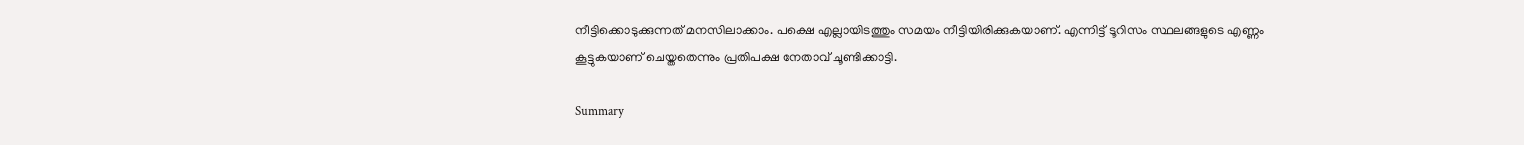നീട്ടിക്കൊടുക്കുന്നത് മനസിലാക്കാം. പക്ഷെ എല്ലായിടത്തും സമയം നീട്ടിയിരിക്കുകയാണ്. എന്നിട്ട് ടൂറിസം സ്ഥലങ്ങളുടെ എണ്ണം കൂട്ടുകയാണ് ചെയ്തതെന്നും പ്രതിപക്ഷ നേതാവ് ചൂണ്ടിക്കാട്ടി.

Summary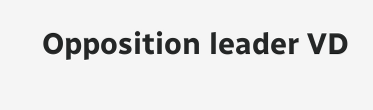Opposition leader VD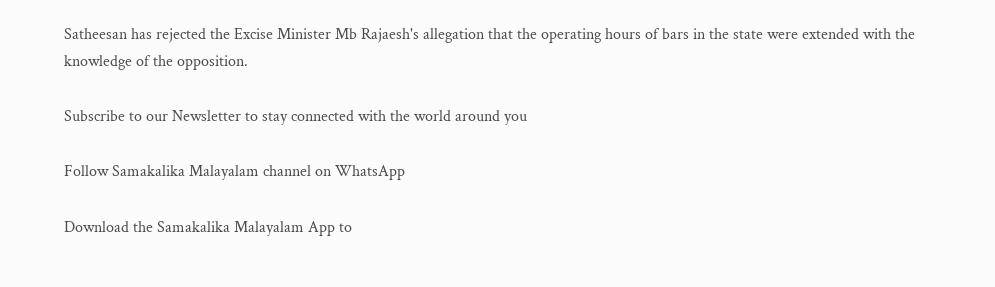Satheesan has rejected the Excise Minister Mb Rajaesh's allegation that the operating hours of bars in the state were extended with the knowledge of the opposition.

Subscribe to our Newsletter to stay connected with the world around you

Follow Samakalika Malayalam channel on WhatsApp

Download the Samakalika Malayalam App to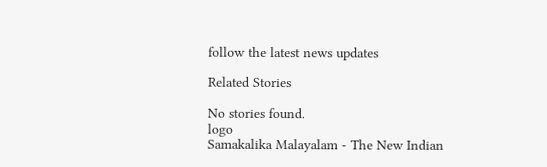follow the latest news updates

Related Stories

No stories found.
logo
Samakalika Malayalam - The New Indian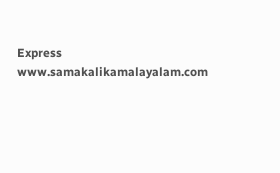Express
www.samakalikamalayalam.com